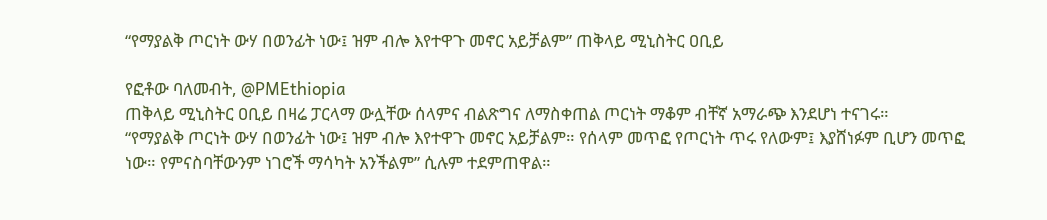“የማያልቅ ጦርነት ውሃ በወንፊት ነው፤ ዝም ብሎ እየተዋጉ መኖር አይቻልም” ጠቅላይ ሚኒስትር ዐቢይ

የፎቶው ባለመብት, @PMEthiopia
ጠቅላይ ሚኒስትር ዐቢይ በዛሬ ፓርላማ ውሏቸው ሰላምና ብልጽግና ለማስቀጠል ጦርነት ማቆም ብቸኛ አማራጭ እንደሆነ ተናገሩ።
“የማያልቅ ጦርነት ውሃ በወንፊት ነው፤ ዝም ብሎ እየተዋጉ መኖር አይቻልም። የሰላም መጥፎ የጦርነት ጥሩ የለውም፤ እያሸነፉም ቢሆን መጥፎ ነው። የምናስባቸውንም ነገሮች ማሳካት አንችልም” ሲሉም ተደምጠዋል።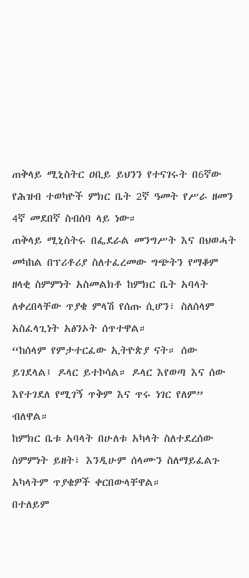ጠቅላይ ሚኒስትር ዐቢይ ይህንን የተናገሩት በ6ኛው የሕዝብ ተወካዮች ምክር ቤት 2ኛ ዓመት የሥራ ዘመን 4ኛ መደበኛ ስብሰባ ላይ ነው።
ጠቅላይ ሚኒስትሩ በፌደራል መንግሥት እና በህወሓት መካከል በፕሪቶሪያ ስለተፈረመው ግጭትን የማቆም ዘላቂ ስምምነት አስመልክቶ ከምክር ቤት አባላት ለቀረበላቸው ጥያቄ ምላሽ የሰጡ ሲሆን፣ ስለሰላም አስፈላጊነት አፅንኦት ሰጥተዋል።
“ከሰላም የምታተርፈው ኢትዮጵያ ናት። ሰው ይገደላል፤ ዶላር ይተኮሳል። ዶላር እየወጣ እና ሰው እየተገደለ የሚገኝ ጥቅም እና ጥሩ ነገር የለም” ብለዋል።
ከምክር ቤቱ አባላት በሁለቱ አካላት ስለተደረሰው ስምምነት ይዘት፣ እንዲሁም ሰላሙን ስለማይፈልጉ አካላትም ጥያቄዎች ቀርበውላቸዋል።
በተለይም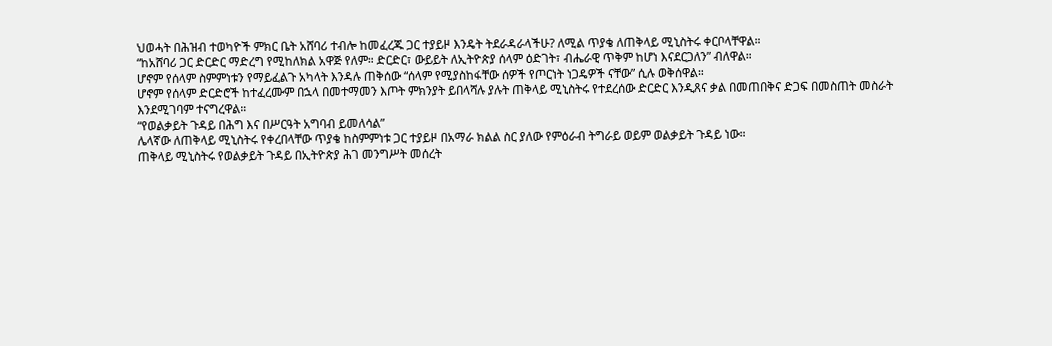ህወሓት በሕዝብ ተወካዮች ምክር ቤት አሸባሪ ተብሎ ከመፈረጁ ጋር ተያይዞ እንዴት ትደራዳራላችሁ? ለሚል ጥያቄ ለጠቅላይ ሚኒስትሩ ቀርቦላቸዋል።
“ከአሸባሪ ጋር ድርድር ማድረግ የሚከለክል አዋጅ የለም። ድርድር፣ ውይይት ለኢትዮጵያ ሰላም ዕድገት፣ ብሔራዊ ጥቅም ከሆነ እናደርጋለን” ብለዋል።
ሆኖም የሰላም ስምምነቱን የማይፈልጉ አካላት እንዳሉ ጠቅሰው “ሰላም የሚያስከፋቸው ሰዎች የጦርነት ነጋዴዎች ናቸው” ሲሉ ወቅሰዋል።
ሆኖም የሰላም ድርድሮች ከተፈረሙም በኋላ በመተማመን እጦት ምክንያት ይበላሻሉ ያሉት ጠቅላይ ሚኒስትሩ የተደረሰው ድርድር እንዲጸና ቃል በመጠበቅና ድጋፍ በመስጠት መስራት እንደሚገባም ተናግረዋል።
“የወልቃይት ጉዳይ በሕግ እና በሥርዓት አግባብ ይመለሳል”
ሌላኛው ለጠቅላይ ሚኒስትሩ የቀረበላቸው ጥያቄ ከስምምነቱ ጋር ተያይዞ በአማራ ክልል ስር ያለው የምዕራብ ትግራይ ወይም ወልቃይት ጉዳይ ነው።
ጠቅላይ ሚኒስትሩ የወልቃይት ጉዳይ በኢትዮጵያ ሕገ መንግሥት መሰረት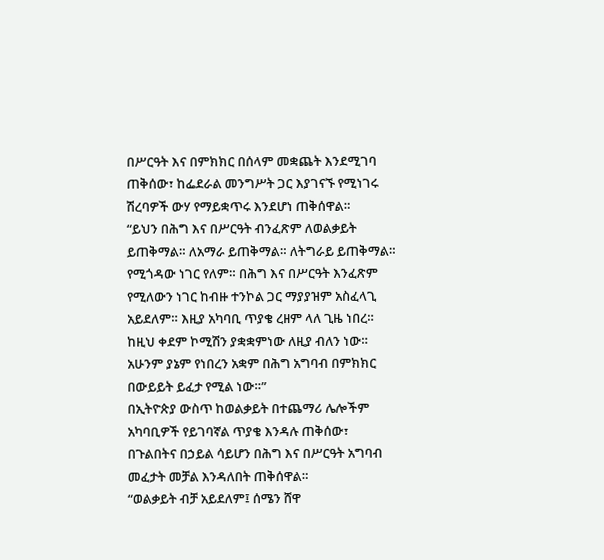በሥርዓት እና በምክክር በሰላም መቋጨት እንደሚገባ ጠቅሰው፣ ከፌደራል መንግሥት ጋር እያገናኙ የሚነገሩ ሽረባዎች ውሃ የማይቋጥሩ እንደሆነ ጠቅሰዋል።
“ይህን በሕግ እና በሥርዓት ብንፈጽም ለወልቃይት ይጠቅማል። ለአማራ ይጠቅማል። ለትግራይ ይጠቅማል። የሚጎዳው ነገር የለም። በሕግ እና በሥርዓት እንፈጽም የሚለውን ነገር ከብዙ ተንኮል ጋር ማያያዝም አስፈላጊ አይደለም። እዚያ አካባቢ ጥያቄ ረዘም ላለ ጊዜ ነበረ። ከዚህ ቀደም ኮሚሽን ያቋቋምነው ለዚያ ብለን ነው። አሁንም ያኔም የነበረን አቋም በሕግ አግባብ በምክክር በውይይት ይፈታ የሚል ነው።”
በኢትዮጵያ ውስጥ ከወልቃይት በተጨማሪ ሌሎችም አካባቢዎች የይገባኛል ጥያቄ እንዳሉ ጠቅሰው፣ በጉልበትና በኃይል ሳይሆን በሕግ እና በሥርዓት አግባብ መፈታት መቻል እንዳለበት ጠቅሰዋል።
“ወልቃይት ብቻ አይደለም፤ ሰሜን ሸዋ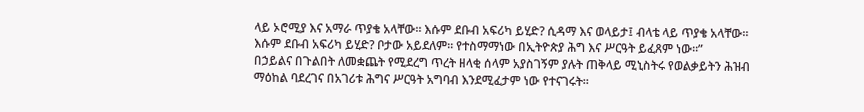ላይ ኦሮሚያ እና አማራ ጥያቄ አላቸው። እሱም ደቡብ አፍሪካ ይሂድ? ሲዳማ እና ወላይታ፤ ብላቴ ላይ ጥያቄ አላቸው። እሱም ደቡብ አፍሪካ ይሂድ? ቦታው አይደለም። የተስማማነው በኢትዮጵያ ሕግ እና ሥርዓት ይፈጸም ነው።”
በኃይልና በጉልበት ለመቋጨት የሚደረግ ጥረት ዘላቂ ሰላም አያስገኝም ያሉት ጠቅላይ ሚኒስትሩ የወልቃይትን ሕዝብ ማዕከል ባደረገና በአገሪቱ ሕግና ሥርዓት አግባብ እንደሚፈታም ነው የተናገሩት።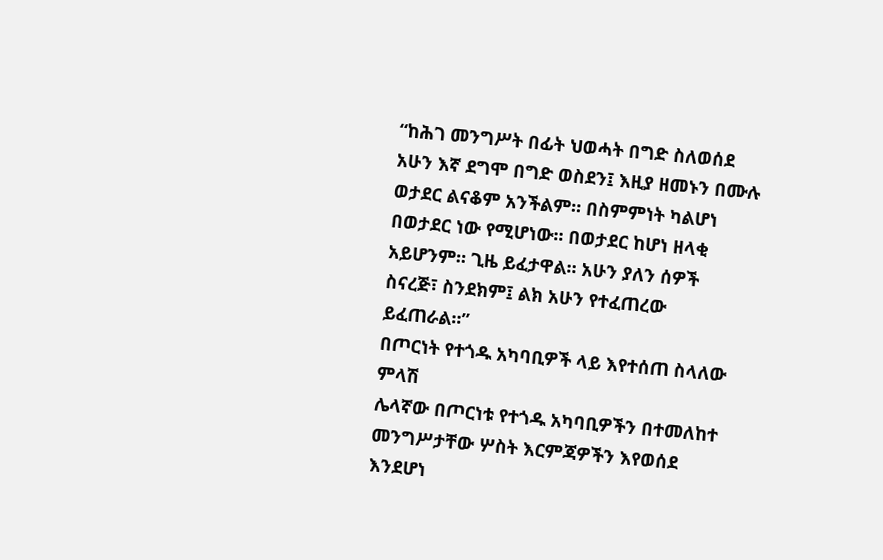“ከሕገ መንግሥት በፊት ህወሓት በግድ ስለወሰደ አሁን እኛ ደግሞ በግድ ወስደን፤ እዚያ ዘመኑን በሙሉ ወታደር ልናቆም አንችልም። በስምምነት ካልሆነ በወታደር ነው የሚሆነው። በወታደር ከሆነ ዘላቂ አይሆንም። ጊዜ ይፈታዋል። አሁን ያለን ሰዎች ስናረጅ፣ ስንደክም፤ ልክ አሁን የተፈጠረው ይፈጠራል።”
በጦርነት የተጎዱ አካባቢዎች ላይ እየተሰጠ ስላለው ምላሽ
ሌላኛው በጦርነቱ የተጎዱ አካባቢዎችን በተመለከተ መንግሥታቸው ሦስት እርምጃዎችን እየወሰደ እንደሆነ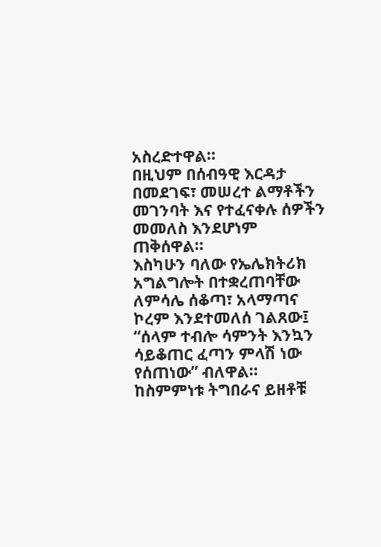አስረድተዋል።
በዚህም በሰብዓዊ እርዳታ በመደገፍ፣ መሠረተ ልማቶችን መገንባት እና የተፈናቀሉ ሰዎችን መመለስ እንደሆነም ጠቅሰዋል።
እስካሁን ባለው የኤሌክትሪክ አግልግሎት በተቋረጠባቸው ለምሳሌ ሰቆጣ፣ አላማጣና ኮረም እንደተመለሰ ገልጸው፤ “ሰላም ተብሎ ሳምንት እንኳን ሳይቆጠር ፈጣን ምላሽ ነው የሰጠነው” ብለዋል።
ከስምምነቱ ትግበራና ይዘቶቹ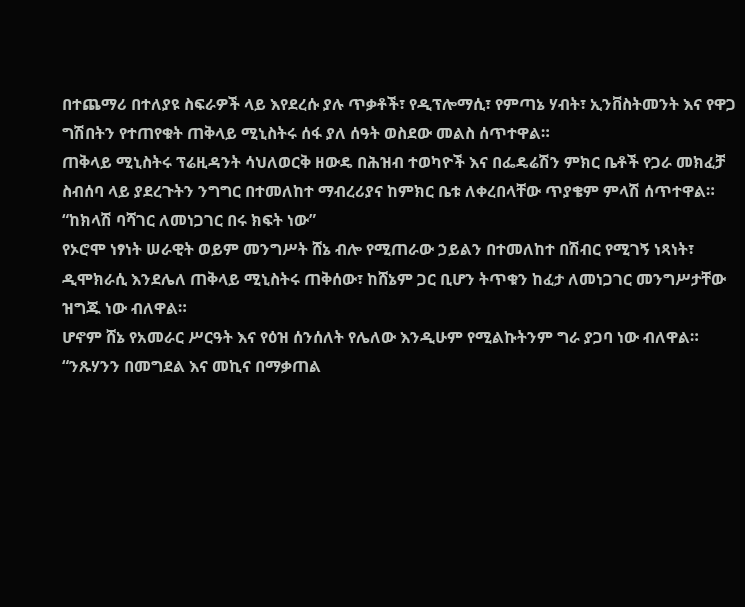በተጨማሪ በተለያዩ ስፍራዎች ላይ እየደረሱ ያሉ ጥቃቶች፣ የዲፕሎማሲ፣ የምጣኔ ሃብት፣ ኢንቨስትመንት እና የዋጋ ግሽበትን የተጠየቁት ጠቅላይ ሚኒስትሩ ሰፋ ያለ ሰዓት ወስደው መልስ ሰጥተዋል።
ጠቅላይ ሚኒስትሩ ፕሬዚዳንት ሳህለወርቅ ዘውዴ በሕዝብ ተወካዮች እና በፌዴሬሽን ምክር ቤቶች የጋራ መክፈቻ ስብሰባ ላይ ያደረጉትን ንግግር በተመለከተ ማብረሪያና ከምክር ቤቱ ለቀረበላቸው ጥያቄም ምላሽ ሰጥተዋል።
“ከክላሽ ባሻገር ለመነጋገር በሩ ክፍት ነው”
የኦሮሞ ነፃነት ሠራዊት ወይም መንግሥት ሸኔ ብሎ የሚጠራው ኃይልን በተመለከተ በሽብር የሚገኝ ነጻነት፣ ዲሞክራሲ እንደሌለ ጠቅላይ ሚኒስትሩ ጠቅሰው፣ ከሸኔም ጋር ቢሆን ትጥቁን ከፈታ ለመነጋገር መንግሥታቸው ዝግጁ ነው ብለዋል።
ሆኖም ሸኔ የአመራር ሥርዓት እና የዕዝ ሰንሰለት የሌለው እንዲሁም የሚልኩትንም ግራ ያጋባ ነው ብለዋል።
“ንጹሃንን በመግደል እና መኪና በማቃጠል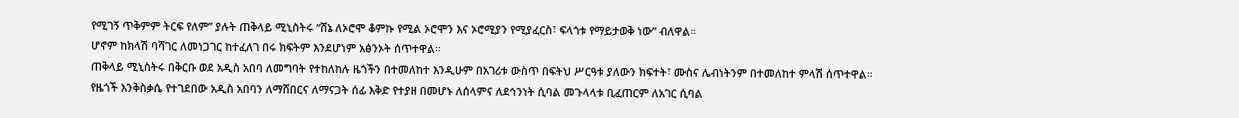የሚገኝ ጥቅምም ትርፍ የለም” ያሉት ጠቅላይ ሚኒስትሩ “ሸኔ ለኦሮሞ ቆምኩ የሚል ኦሮሞን እና ኦሮሚያን የሚያፈርስ፣ ፍላጎቱ የማይታወቅ ነው” ብለዋል።
ሆኖም ከክላሽ ባሻገር ለመነጋገር ከተፈለገ በሩ ክፍትም እንደሆነም አፅንኦት ሰጥተዋል።
ጠቅላይ ሚኒስትሩ በቅርቡ ወደ አዲስ አበባ ለመግባት የተከለከሉ ዜጎችን በተመለከተ እንዲሁም በአገሪቱ ውስጥ በፍትህ ሥርዓቱ ያለውን ክፍተት፣ ሙስና ሌብነትንም በተመለከተ ምላሽ ሰጥተዋል።
የዜጎች እንቅስቃሴ የተገደበው አዲስ አበባን ለማሸበርና ለማናጋት ሰፊ እቅድ የተያዘ በመሆኑ ለሰላምና ለደኅንነት ሲባል መጉላላቱ ቢፈጠርም ለአገር ሲባል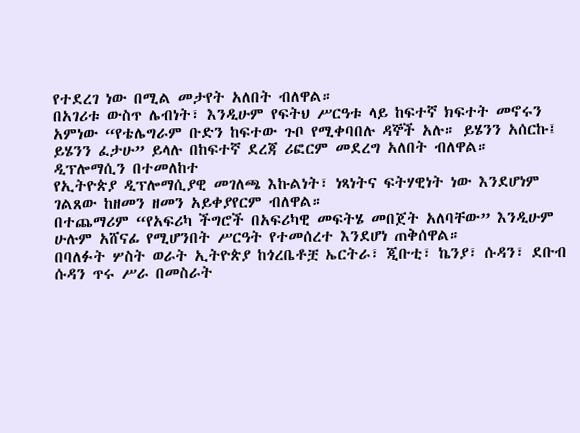የተደረገ ነው በሚል መታየት አለበት ብለዋል።
በአገሪቱ ውስጥ ሌብነት፣ እንዲሁም የፍትህ ሥርዓቱ ላይ ከፍተኛ ክፍተት መኖሩን አምነው “የቴሌግራም ቡድን ከፍተው ጉቦ የሚቀባበሉ ዳኞች አሉ። ይሄንን አሰርኩ፤ ይሄንን ፈታሁ” ይላሉ በከፍተኛ ደረጃ ሪፎርም መደረግ አለበት ብለዋል።
ዲፕሎማሲን በተመለከተ
የኢትዮጵያ ዲፕሎማሲያዊ መገለጫ እኩልነት፣ ነጻነትና ፍትሃዊነት ነው እንደሆነም ገልጸው ከዘመን ዘመን አይቀያየርም ብለዋል።
በተጨማሪም “የአፍሪካ ችግሮች በአፍሪካዊ መፍትሄ መበጀት አለባቸው” እንዲሁም ሁሉም አሸናፊ የሚሆንበት ሥርዓት የተመሰረተ እንደሆነ ጠቅሰዋል።
በባለፉት ሦስት ወራት ኢትዮጵያ ከጎረቤቶቿ ኤርትራ፣ ጂቡቲ፣ ኬንያ፣ ሱዳን፣ ደቡብ ሱዳን ጥሩ ሥራ በመስራት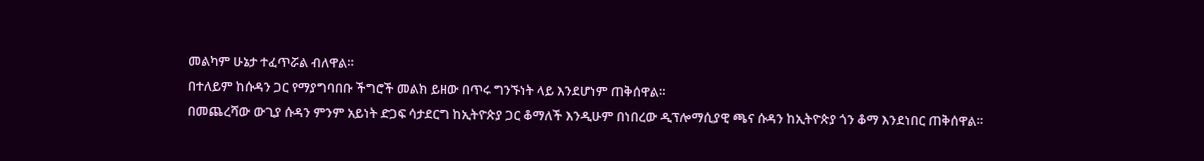መልካም ሁኔታ ተፈጥሯል ብለዋል።
በተለይም ከሱዳን ጋር የማያግባበቡ ችግሮች መልክ ይዘው በጥሩ ግንኙነት ላይ እንደሆነም ጠቅሰዋል።
በመጨረሻው ውጊያ ሱዳን ምንም አይነት ድጋፍ ሳታደርግ ከኢትዮጵያ ጋር ቆማለች እንዲሁም በነበረው ዲፕሎማሲያዊ ጫና ሱዳን ከኢትዮጵያ ጎን ቆማ እንደነበር ጠቅሰዋል።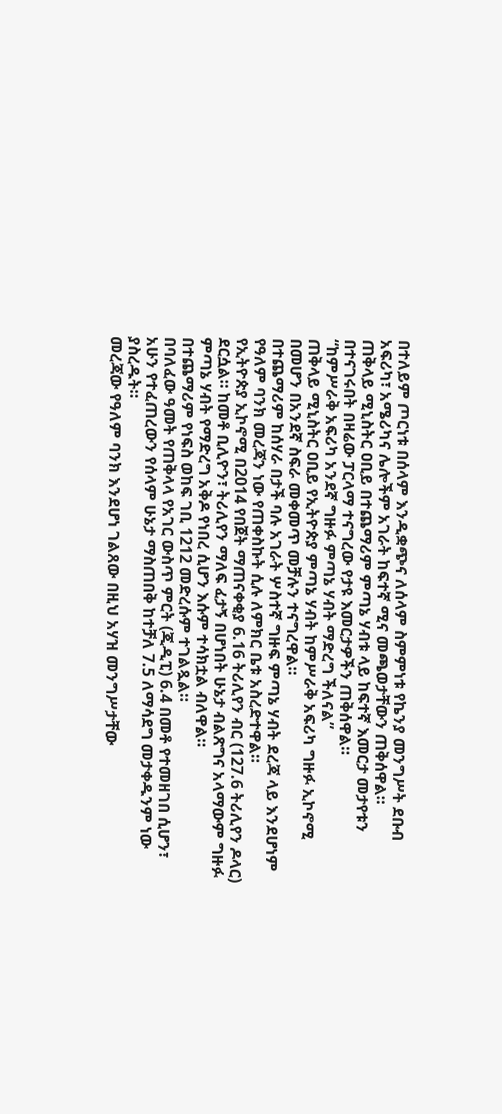በተለይም ጦርነቱ በሰላም እንዲቋጭና ለሰላም ስምምነቱ የኬንያ መንግሥት ደቡብ አፍሪካ፣ አሜሪካና ሌሎችም አገራት ከፍተኛ ሚና መጫወታቸውን ጠቅሰዋል።
ጠቅላይ ሚኒስትር ዐቢይ በተጨማሪም ምጣኔ ሃብቱ ላይ ከፍተኛ እመርታ መታየቱን በተናገሩበት በዛሬው ፓርላማ ተናግረው የታዩ እመርታዎችን ጠቅሰዋል።
“ከምሥራቅ አፍሪካ አንደኛ ግዙፉ ምጣኔ ሃብት ማድረግ ችለናል”
ጠቅላይ ሚኒስትር ዐቢይ የኢትዮጵያ ምጣኔ ሃብት ከምሥራቅ አፍሪካ ግዙፉ ኢኮኖሚ በመሆን በአንደኛ ስፍራ መቀመጥ መቻሉን ተናግረዋል።
በተጨማሪም ከሰሃራ በታች ባሉ አገራት ሦስተኛ ግዙፍ ምጣኔ ሃብት ደረጃ ላይ እንደሆነም የዓለም ባንክ መረጃን ነው የጠቀስኩት ሲሉ ለምክር ቤቱ አስረድተዋል።
የኢትዮጵያ ኢኮኖሚ በ2014 የበጀት ማጠናቀቂያ 6.16 ትሪሊየን ብር (127.6 ትሪሊየን ዶላር) ደርሷል። ከመቶ ቢሊዮን፣ ትሪሊየን ማለፍ ፈታኝ በሆነበት ሁኔታ ብልጽግና አላማውም ግዙፉ ምጣኔ ሃብት የማድረግ አቅዶ የነበረ ሲሆን እሱም ተሳክቷል ብለዋል።
በተጨማሪም የነፍስ ወከፍ ገቢ 1212 መድረሱም ተገልጿል።
በባለፈው ዓመት የጠቅላላ የአገር ውስጥ ምርት (ጂዲፒ) 6.4 በመቶ የተመዘገበ ሲሆን፣ አሁን የተፈጠረውን የሰላም ሁኔታ ማስጠበቅ ከተቻለ 7.5 ለማሳደግ መታቀዱንም ነው ያስረዱት።
መረጃው የዓለም ባንክ እንደሆነ ገልጸው በዚህ አሃዝ መንግሥታቸው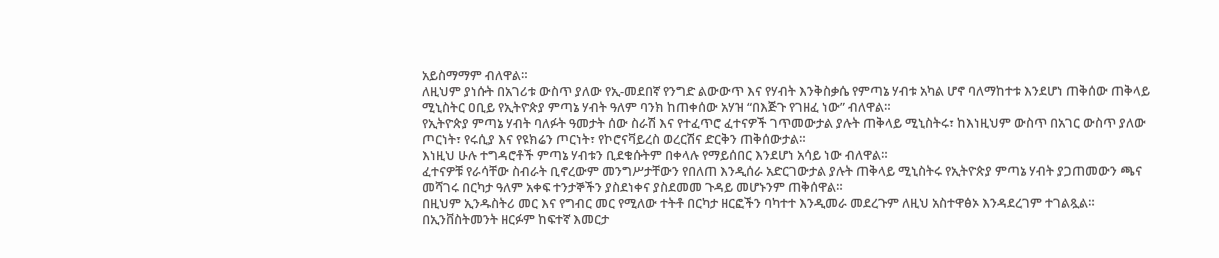አይስማማም ብለዋል።
ለዚህም ያነሱት በአገሪቱ ውስጥ ያለው የኢ-መደበኛ የንግድ ልውውጥ እና የሃብት እንቅስቃሴ የምጣኔ ሃብቱ አካል ሆኖ ባለማከተቱ እንደሆነ ጠቅሰው ጠቅላይ ሚኒስትር ዐቢይ የኢትዮጵያ ምጣኔ ሃብት ዓለም ባንክ ከጠቀሰው አሃዝ “በእጅጉ የገዘፈ ነው” ብለዋል።
የኢትዮጵያ ምጣኔ ሃብት ባለፉት ዓመታት ሰው ስራሽ እና የተፈጥሮ ፈተናዎች ገጥመውታል ያሉት ጠቅላይ ሚኒስትሩ፣ ከእነዚህም ውስጥ በአገር ውስጥ ያለው ጦርነት፣ የሩሲያ እና የዩክሬን ጦርነት፣ የኮሮናቫይረስ ወረርሽና ድርቅን ጠቅሰውታል።
እነዚህ ሁሉ ተግዳሮቶች ምጣኔ ሃብቱን ቢደቁሱትም በቀላሉ የማይሰበር እንደሆነ አሳይ ነው ብለዋል።
ፈተናዎቹ የራሳቸው ስብራት ቢኖረውም መንግሥታቸውን የበለጠ እንዲሰራ አድርገውታል ያሉት ጠቅላይ ሚኒስትሩ የኢትዮጵያ ምጣኔ ሃብት ያጋጠመውን ጫና መሻገሩ በርካታ ዓለም አቀፍ ተንታኞችን ያስደነቀና ያስደመመ ጉዳይ መሆኑንም ጠቅሰዋል።
በዚህም ኢንዱስትሪ መር እና የግብር መር የሚለው ተትቶ በርካታ ዘርፎችን ባካተተ እንዲመራ መደረጉም ለዚህ አስተዋፅኦ እንዳደረገም ተገልጿል።
በኢንቨስትመንት ዘርፉም ከፍተኛ እመርታ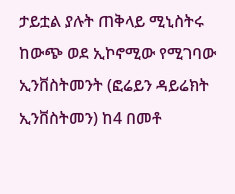ታይቷል ያሉት ጠቅላይ ሚኒስትሩ ከውጭ ወደ ኢኮኖሚው የሚገባው ኢንቨስትመንት (ፎሬይን ዳይሬክት ኢንቨስትመን) ከ4 በመቶ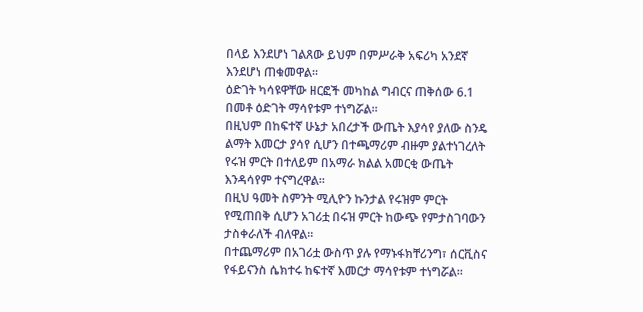በላይ እንደሆነ ገልጸው ይህም በምሥራቅ አፍሪካ አንደኛ እንደሆነ ጠቁመዋል።
ዕድገት ካሳዩዋቸው ዘርፎች መካከል ግብርና ጠቅሰው 6.1 በመቶ ዕድገት ማሳየቱም ተነግሯል።
በዚህም በከፍተኛ ሁኔታ አበረታች ውጤት እያሳየ ያለው ስንዴ ልማት እመርታ ያሳየ ሲሆን በተጫማሪም ብዙም ያልተነገረለት የሩዝ ምርት በተለይም በአማራ ክልል አመርቂ ውጤት እንዳሳየም ተናግረዋል።
በዚህ ዓመት ስምንት ሚሊዮን ኩንታል የሩዝም ምርት የሚጠበቅ ሲሆን አገሪቷ በሩዝ ምርት ከውጭ የምታስገባውን ታስቀራለች ብለዋል።
በተጨማሪም በአገሪቷ ውስጥ ያሉ የማኑፋክቸሪንግ፣ ሰርቪስና የፋይናንስ ሴክተሩ ከፍተኛ እመርታ ማሳየቱም ተነግሯል።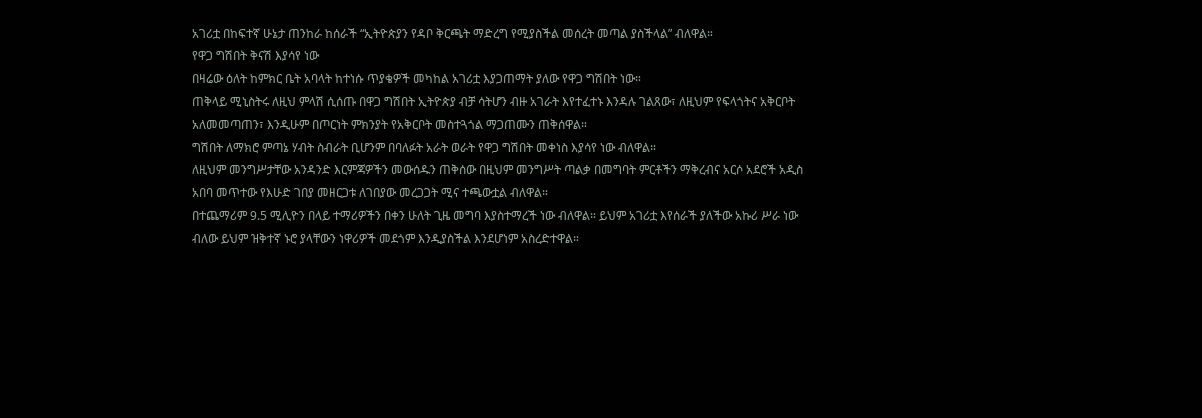አገሪቷ በከፍተኛ ሁኔታ ጠንከራ ከሰራች “ኢትዮጵያን የዳቦ ቅርጫት ማድረግ የሚያስችል መሰረት መጣል ያስችላል” ብለዋል።
የዋጋ ግሽበት ቅናሽ እያሳየ ነው
በዛሬው ዕለት ከምክር ቤት አባላት ከተነሱ ጥያቄዎች መካከል አገሪቷ እያጋጠማት ያለው የዋጋ ግሽበት ነው።
ጠቅላይ ሚኒስትሩ ለዚህ ምላሽ ሲሰጡ በዋጋ ግሽበት ኢትዮጵያ ብቻ ሳትሆን ብዙ አገራት እየተፈተኑ እንዳሉ ገልጸው፣ ለዚህም የፍላጎትና አቅርቦት አለመመጣጠን፣ እንዲሁም በጦርነት ምክንያት የአቅርቦት መስተጓጎል ማጋጠሙን ጠቅሰዋል።
ግሽበት ለማክሮ ምጣኔ ሃብት ስብራት ቢሆንም በባለፉት አራት ወራት የዋጋ ግሽበት መቀነስ እያሳየ ነው ብለዋል።
ለዚህም መንግሥታቸው አንዳንድ እርምጃዎችን መውሰዱን ጠቅሰው በዚህም መንግሥት ጣልቃ በመግባት ምርቶችን ማቅረብና አርሶ አደሮች አዲስ አበባ መጥተው የእሁድ ገበያ መዘርጋቱ ለገበያው መረጋጋት ሚና ተጫውቷል ብለዋል።
በተጨማሪም 9.5 ሚሊዮን በላይ ተማሪዎችን በቀን ሁለት ጊዜ መግባ እያስተማረች ነው ብለዋል። ይህም አገሪቷ እየሰራች ያለችው አኩሪ ሥራ ነው ብለው ይህም ዝቅተኛ ኑሮ ያላቸውን ነዋሪዎች መደጎም እንዲያስችል እንደሆነም አስረድተዋል።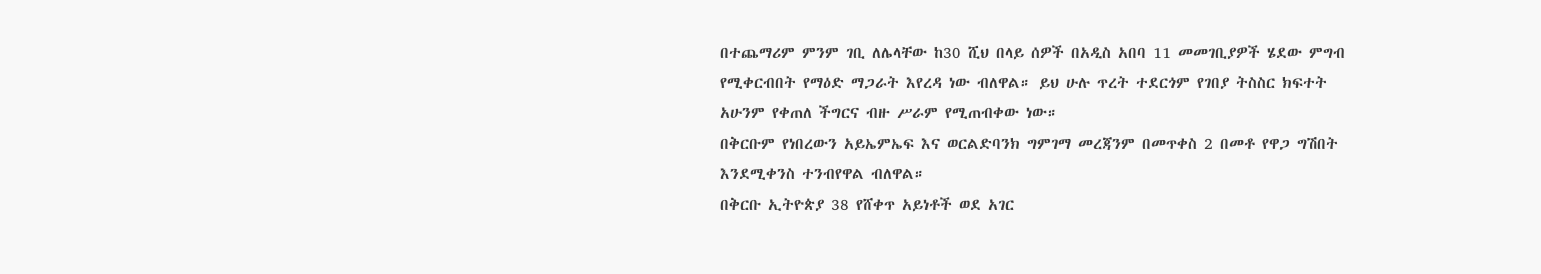በተጨማሪም ምንም ገቢ ለሌላቸው ከ30 ሺህ በላይ ሰዎች በአዲስ አበባ 11 መመገቢያዎች ሄደው ምግብ የሚቀርብበት የማዕድ ማጋራት እየረዳ ነው ብለዋል። ይህ ሁሉ ጥረት ተደርጎም የገበያ ትስስር ክፍተት አሁንም የቀጠለ ችግርና ብዙ ሥራም የሚጠብቀው ነው።
በቅርቡም የነበረውን አይኤምኤፍ እና ወርልድባንክ ግምገማ መረጃንም በመጥቀስ 2 በመቶ የዋጋ ግሽበት እንደሚቀንስ ተንብየዋል ብለዋል።
በቅርቡ ኢትዮጵያ 38 የሸቀጥ አይነቶች ወደ አገር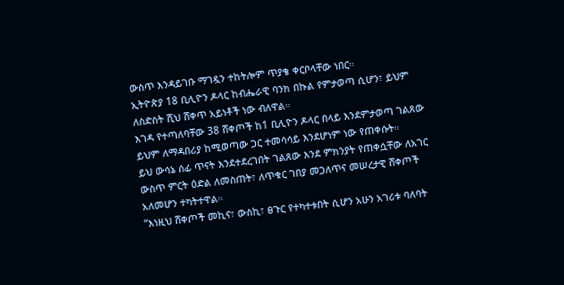ውስጥ እንዳይገቡ ማገዷን ተከትሎም ጥያቄ ቀርቦላቸው ነበር።
ኢትዮጵያ 18 ቢሊዮን ዶላር ከብሔራዊ ባንክ በኩል የምታወጣ ሲሆን፣ ይህም ለስድስት ሺህ ሸቀጥ አይነቶች ነው ብለዋል።
እገዳ የተጣለባቸው 38 ሸቀጦች ከ1 ቢሊዮን ዶላር በላይ እንደምታወጣ ገልጸው ይህም ለማዳበሪያ ከሚወጣው ጋር ተመሳሳይ እንደሆነም ነው የጠቀሱት።
ይህ ውሳኔ ሰፊ ጥናት እንደተደረገበት ገልጸው እንደ ምክንያት የጠቀሷቸው ለአገር ውስጥ ምርት ዕድል ለመስጠት፣ ለጥቁር ገበያ መጋለጥና መሠረታዊ ሸቀጦች አለመሆን ተካትተዋል።
“እነዚህ ሸቀጦች መኪና፣ ውስኪ፣ ፀጉር የተካተቱበት ሲሆን አሁን አገሪቱ ባለባት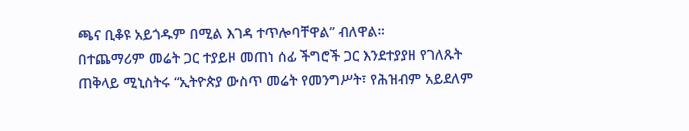ጫና ቢቆዩ አይጎዱም በሚል እገዳ ተጥሎባቸዋል” ብለዋል።
በተጨማሪም መሬት ጋር ተያይዞ መጠነ ሰፊ ችግሮች ጋር እንደተያያዘ የገለጹት ጠቅላይ ሚኒስትሩ “ኢትዮጵያ ውስጥ መሬት የመንግሥት፣ የሕዝብም አይደለም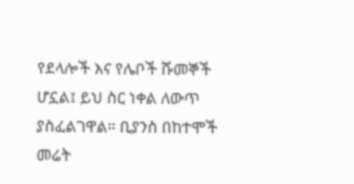የደላሎች እና የሌቦች ሹመኞች ሆኗል፤ ይህ ስር ነቀል ለውጥ ያስፈልገዋል። ቢያንስ በከተሞች መሬት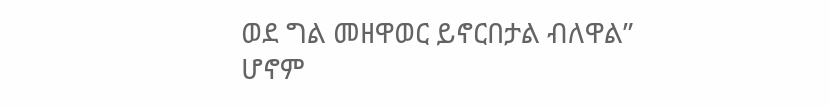ወደ ግል መዘዋወር ይኖርበታል ብለዋል” ሆኖም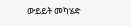ውይይት መካሄድ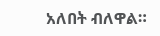አለበት ብለዋል።